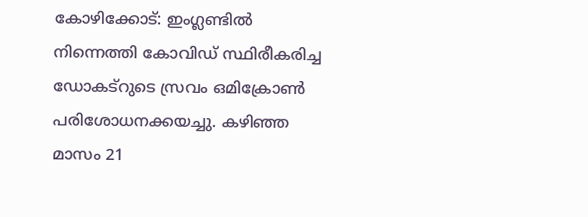കോഴിക്കോട്: ഇംഗ്ലണ്ടിൽ നിന്നെത്തി കോവിഡ് സ്ഥിരീകരിച്ച ഡോകട്റുടെ സ്രവം ഒമിക്രോൺ പരിശോധനക്കയച്ചു. കഴിഞ്ഞ മാസം 21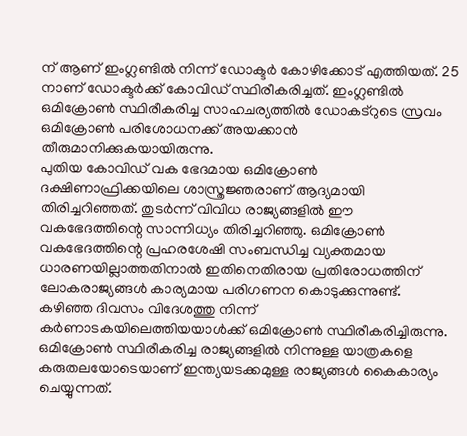ന് ആണ് ഇംഗ്ലണ്ടിൽ നിന്ന് ഡോക്ടർ കോഴിക്കോട് എത്തിയത്. 25 നാണ് ഡോക്ടർക്ക് കോവിഡ് സ്ഥിരീകരിച്ചത്. ഇംഗ്ലണ്ടിൽ ഒമിക്രോൺ സ്ഥിരീകരിച്ച സാഹചര്യത്തിൽ ഡോകട്റുടെ സ്രവം ഒമിക്രോൺ പരിശോധനക്ക് അയക്കാൻ തീരുമാനിക്കുകയായിരുന്നു.
പുതിയ കോവിഡ് വക ഭേദമായ ഒമിക്രോൺ ദക്ഷിണാഫ്രിക്കയിലെ ശാസ്ത്രജ്ഞരാണ് ആദ്യമായി തിരിച്ചറിഞ്ഞത്. തുടർന്ന് വിവിധ രാജ്യങ്ങളിൽ ഈ വകഭേദത്തിന്റെ സാന്നിധ്യം തിരിച്ചറിഞ്ഞു. ഒമിക്രോൺ വകഭേദത്തിന്റെ പ്രഹരശേഷി സംബന്ധിച്ച വ്യക്തമായ ധാരണയില്ലാത്തതിനാൽ ഇതിനെതിരായ പ്രതിരോധത്തിന് ലോകരാജ്യങ്ങൾ കാര്യമായ പരിഗണന കൊടുക്കുന്നുണ്ട്.
കഴിഞ്ഞ ദിവസം വിദേശത്തു നിന്ന് കർണാടകയിലെത്തിയയാൾക്ക് ഒമിക്രോൺ സ്ഥിരീകരിച്ചിരുന്നു. ഒമിക്രോൺ സ്ഥിരീകരിച്ച രാജ്യങ്ങളിൽ നിന്നുള്ള യാത്രകളെ കരുതലയോടെയാണ് ഇന്ത്യയടക്കമുള്ള രാജ്യങ്ങൾ കൈകാര്യം ചെയ്യുന്നത്.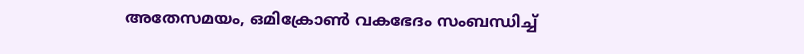അതേസമയം, ഒമിക്രോൺ വകഭേദം സംബന്ധിച്ച്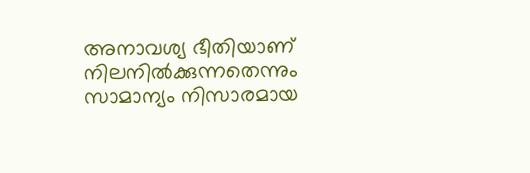അനാവശ്യ ഭീതിയാണ് നിലനിൽക്കുന്നതെന്നും സാമാന്യം നിസാരമായ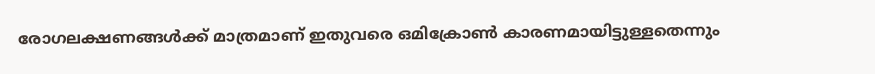രോഗലക്ഷണങ്ങൾക്ക് മാത്രമാണ് ഇതുവരെ ഒമിക്രോൺ കാരണമായിട്ടുള്ളതെന്നും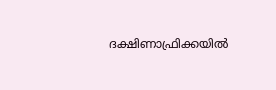ദക്ഷിണാഫ്രിക്കയിൽ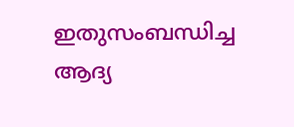ഇതുസംബന്ധിച്ച ആദ്യ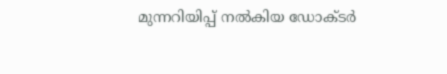മുന്നറിയിപ്പ് നൽകിയ ഡോക്ടർ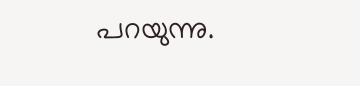പറയുന്നു.